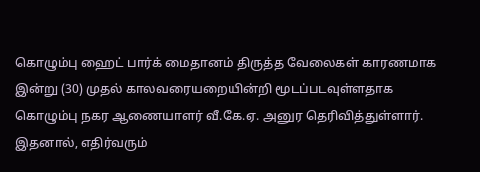கொழும்பு ஹைட் பார்க் மைதானம் திருத்த வேலைகள் காரணமாக இன்று (30) முதல் காலவரையறையின்றி மூடப்படவுள்ளதாக கொழும்பு நகர ஆணையாளர் வீ.கே.ஏ. அனுர தெரிவித்துள்ளார்.
இதனால், எதிர்வரும்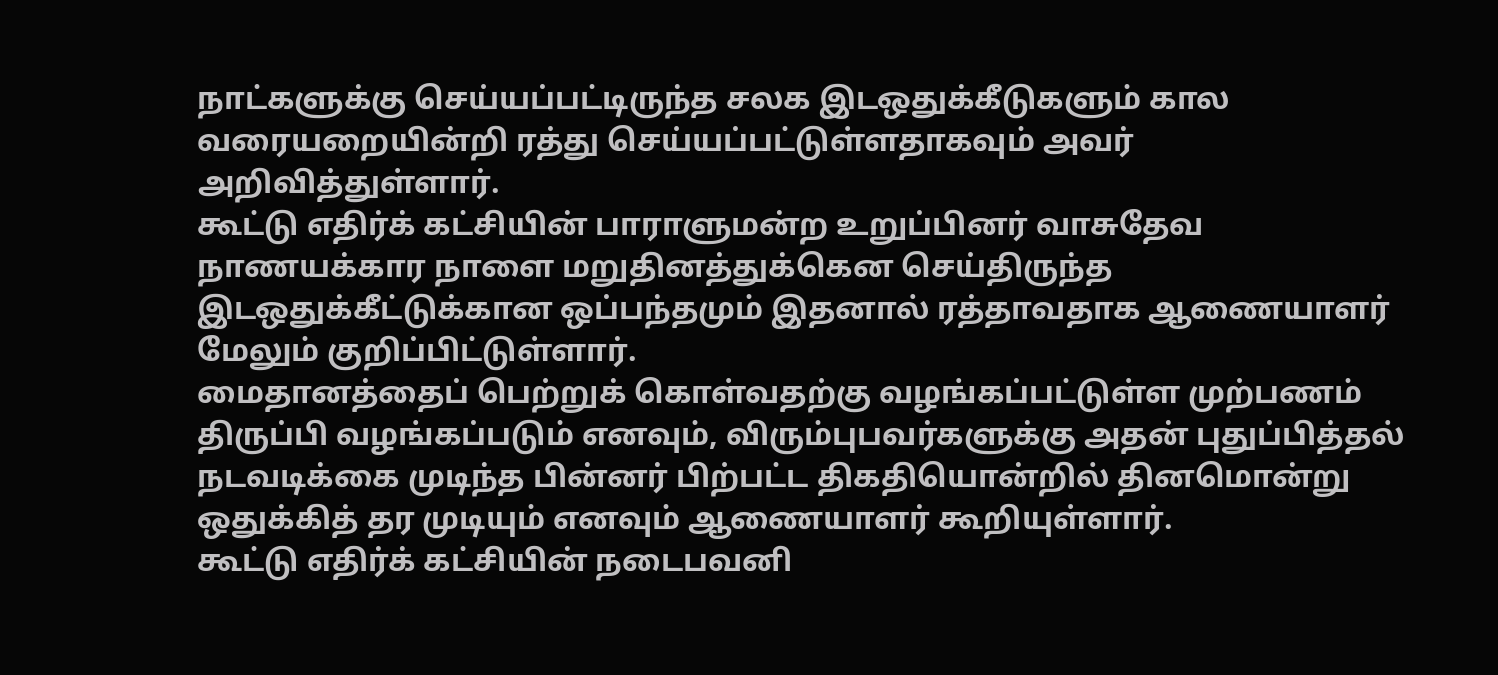நாட்களுக்கு செய்யப்பட்டிருந்த சலக இடஒதுக்கீடுகளும் கால வரையறையின்றி ரத்து செய்யப்பட்டுள்ளதாகவும் அவர் அறிவித்துள்ளார்.
கூட்டு எதிர்க் கட்சியின் பாராளுமன்ற உறுப்பினர் வாசுதேவ நாணயக்கார நாளை மறுதினத்துக்கென செய்திருந்த இடஒதுக்கீட்டுக்கான ஒப்பந்தமும் இதனால் ரத்தாவதாக ஆணையாளர் மேலும் குறிப்பிட்டுள்ளார்.
மைதானத்தைப் பெற்றுக் கொள்வதற்கு வழங்கப்பட்டுள்ள முற்பணம் திருப்பி வழங்கப்படும் எனவும், விரும்புபவர்களுக்கு அதன் புதுப்பித்தல் நடவடிக்கை முடிந்த பின்னர் பிற்பட்ட திகதியொன்றில் தினமொன்று ஒதுக்கித் தர முடியும் எனவும் ஆணையாளர் கூறியுள்ளார்.
கூட்டு எதிர்க் கட்சியின் நடைபவனி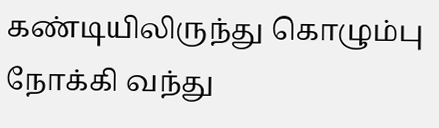கண்டியிலிருந்து கொழும்பு நோக்கி வந்து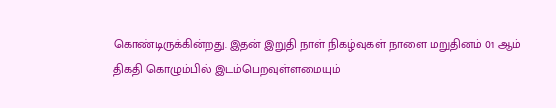கொண்டிருக்கின்றது. இதன் இறுதி நாள் நிகழ்வுகள் நாளை மறுதினம் 01 ஆம் திகதி கொழும்பில் இடம்பெறவுள்ளமையும்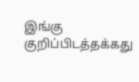இங்கு குறிப்பிடத்தக்கது